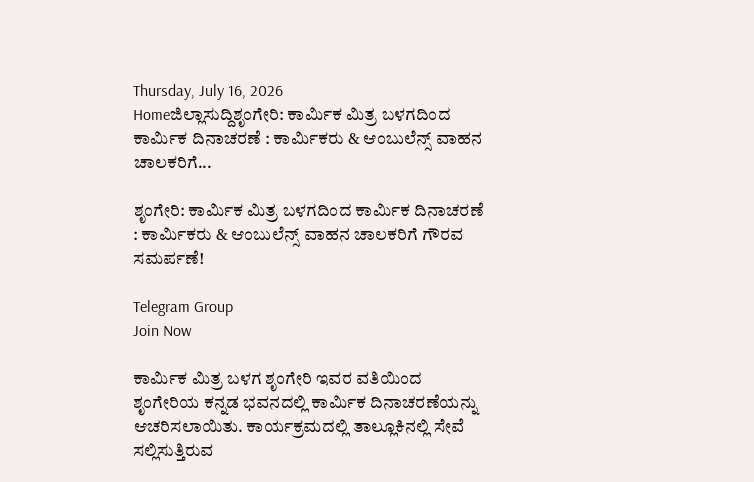Thursday, July 16, 2026
Homeಜಿಲ್ಲಾಸುದ್ದಿಶೃಂಗೇರಿ: ಕಾರ್ಮಿಕ ಮಿತ್ರ ಬಳಗದಿಂದ ಕಾರ್ಮಿಕ ದಿನಾಚರಣೆ : ಕಾರ್ಮಿಕರು & ಆಂಬುಲೆನ್ಸ್ ವಾಹನ ಚಾಲಕರಿಗೆ...

ಶೃಂಗೇರಿ: ಕಾರ್ಮಿಕ ಮಿತ್ರ ಬಳಗದಿಂದ ಕಾರ್ಮಿಕ ದಿನಾಚರಣೆ : ಕಾರ್ಮಿಕರು & ಆಂಬುಲೆನ್ಸ್ ವಾಹನ ಚಾಲಕರಿಗೆ ಗೌರವ ಸಮರ್ಪಣೆ!

Telegram Group
Join Now

ಕಾರ್ಮಿಕ ಮಿತ್ರ ಬಳಗ ಶೃಂಗೇರಿ ಇವರ ವತಿಯಿಂದ ಶೃಂಗೇರಿಯ ಕನ್ನಡ ಭವನದಲ್ಲಿ ಕಾರ್ಮಿಕ ದಿನಾಚರಣೆಯನ್ನು ಆಚರಿಸಲಾಯಿತು. ಕಾರ್ಯಕ್ರಮದಲ್ಲಿ ತಾಲ್ಲೂಕಿನಲ್ಲಿ ಸೇವೆ ಸಲ್ಲಿಸುತ್ತಿರುವ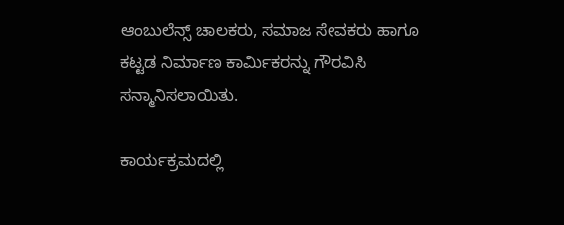ಆಂಬುಲೆನ್ಸ್ ಚಾಲಕರು, ಸಮಾಜ ಸೇವಕರು ಹಾಗೂ ಕಟ್ಟಡ ನಿರ್ಮಾಣ ಕಾರ್ಮಿಕರನ್ನು ಗೌರವಿಸಿ ಸನ್ಮಾನಿಸಲಾಯಿತು.

ಕಾರ್ಯಕ್ರಮದಲ್ಲಿ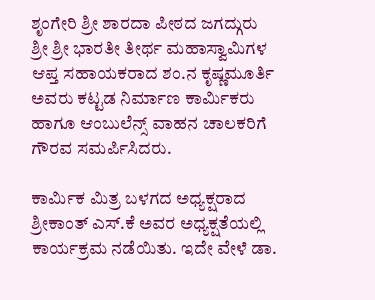ಶೃಂಗೇರಿ ಶ್ರೀ ಶಾರದಾ ಪೀಠದ ಜಗದ್ಗುರು ಶ್ರೀ ಶ್ರೀ ಭಾರತೀ ತೀರ್ಥ ಮಹಾಸ್ವಾಮಿಗಳ ಆಪ್ತ ಸಹಾಯಕರಾದ ಶಂ.ನ ಕೃಷ್ಣಮೂರ್ತಿ ಅವರು ಕಟ್ಟಡ ನಿರ್ಮಾಣ ಕಾರ್ಮಿಕರು ಹಾಗೂ ಆಂಬುಲೆನ್ಸ್ ವಾಹನ ಚಾಲಕರಿಗೆ ಗೌರವ ಸಮರ್ಪಿಸಿದರು.

ಕಾರ್ಮಿಕ ಮಿತ್ರ ಬಳಗದ ಅಧ್ಯಕ್ಷರಾದ ಶ್ರೀಕಾಂತ್ ಎಸ್.ಕೆ ಅವರ ಅಧ್ಯಕ್ಷತೆಯಲ್ಲಿ ಕಾರ್ಯಕ್ರಮ ನಡೆಯಿತು. ಇದೇ ವೇಳೆ ಡಾ.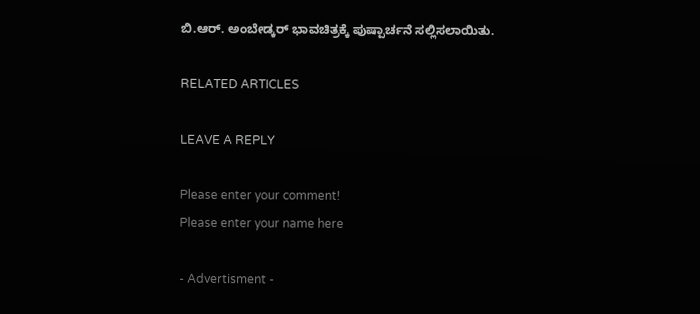ಬಿ.ಆರ್. ಅಂಬೇಡ್ಕರ್ ಭಾವಚಿತ್ರಕ್ಕೆ ಪುಷ್ಪಾರ್ಚನೆ ಸಲ್ಲಿಸಲಾಯಿತು.

RELATED ARTICLES

LEAVE A REPLY

Please enter your comment!
Please enter your name here

- Advertisment -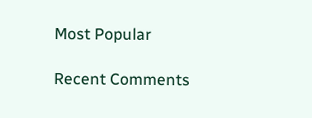Most Popular

Recent Comments